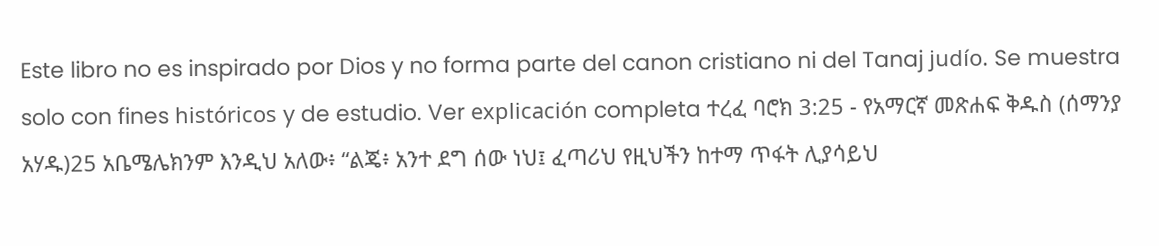Este libro no es inspirado por Dios y no forma parte del canon cristiano ni del Tanaj judío. Se muestra solo con fines históricos y de estudio. Ver explicación completa ተረፈ ባሮክ 3:25 - የአማርኛ መጽሐፍ ቅዱስ (ሰማንያ አሃዱ)25 አቤሜሌክንም እንዲህ አለው፥ “ልጄ፥ አንተ ደግ ሰው ነህ፤ ፈጣሪህ የዚህችን ከተማ ጥፋት ሊያሳይህ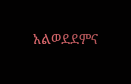አልወደደምና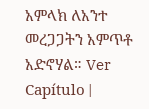አምላክ ለአንተ መረጋጋትን አምጥቶ አድኖሃል። Ver Capítulo |